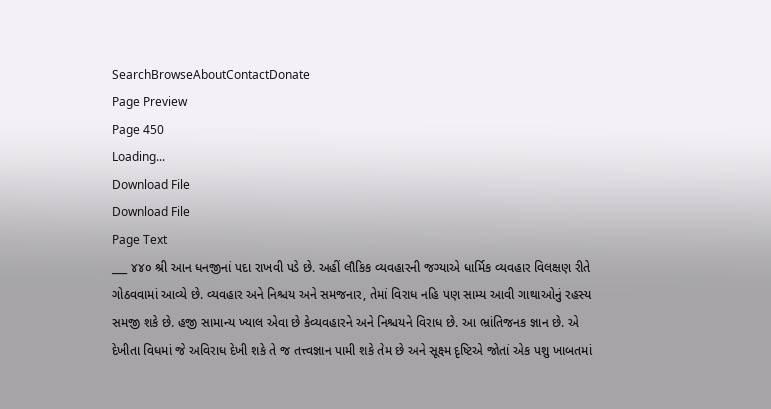SearchBrowseAboutContactDonate
Page Preview
Page 450
Loading...
Download File
Download File
Page Text
___ ૪૪૦ શ્રી આન ધનજીનાં પદા રાખવી પડે છે. અહીં લૌકિક વ્યવહારની જગ્યાએ ધાર્મિક વ્યવહાર વિલક્ષણ રીતે ગોઠવવામાં આવ્યે છે. વ્યવહાર અને નિશ્ચય અને સમજનાર, તેમાં વિરાધ નહિ પણ સામ્ય આવી ગાથાઓનું રહસ્ય સમજી શકે છે. હજી સામાન્ય ખ્યાલ એવા છે કેવ્યવહારને અને નિશ્ચયને વિરાધ છે. આ ભ્રાંતિજનક જ્ઞાન છે. એ દેખીતા વિધમાં જે અવિરાધ દેખી શકે તે જ તત્ત્વજ્ઞાન પામી શકે તેમ છે અને સૂક્ષ્મ દૃષ્ટિએ જોતાં એક પશુ ખાબતમાં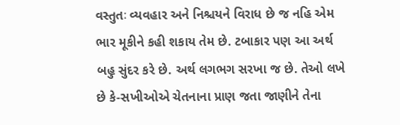વસ્તુતઃ વ્યવહાર અને નિશ્ચયને વિરાધ છે જ નહિ એમ ભાર મૂકીને કહી શકાય તેમ છે. ટબાકાર પણ આ અર્થ બહુ સુંદર કરે છે. અર્થ લગભગ સરખા જ છે. તેઓ લખે છે કે-સખીઓએ ચેતનાના પ્રાણ જતા જાણીને તેના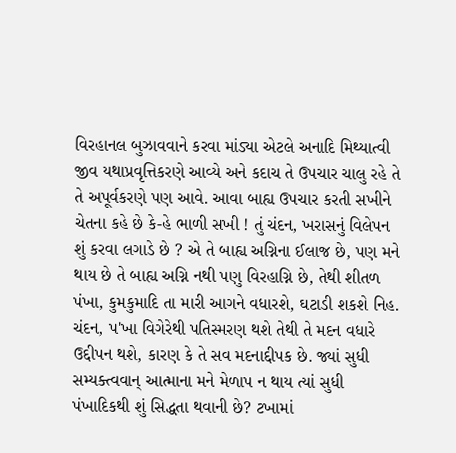વિરહાનલ બુઝાવવાને કરવા માંડ્યા એટલે અનાદિ મિથ્યાત્વી જીવ યથાપ્રવૃત્તિકરણે આવ્યે અને કદાચ તે ઉપચાર ચાલુ રહે તે તે અપૂર્વકરણે પણ આવે. આવા બાહ્ય ઉપચાર કરતી સખીને ચેતના કહે છે કે-હે ભાળી સખી ! તું ચંદન, ખરાસનું વિલેપન શું કરવા લગાડે છે ? એ તે બાહ્ય અગ્નિના ઈલાજ છે, પણ મને થાય છે તે બાહ્ય અગ્નિ નથી પણુ વિરહાગ્નિ છે, તેથી શીતળ પંખા, કુમકુમાદિ તા મારી આગને વધારશે, ઘટાડી શકશે નિહ. ચંદન, પ'ખા વિગેરેથી પતિસ્મરણ થશે તેથી તે મદન વધારે ઉદ્દીપન થશે, કારણ કે તે સવ મદનાદ્દીપક છે. જ્યાં સુધી સમ્યક્ત્વવાન્ આત્માના મને મેળાપ ન થાય ત્યાં સુધી પંખાદિકથી શું સિદ્ધતા થવાની છે? ટખામાં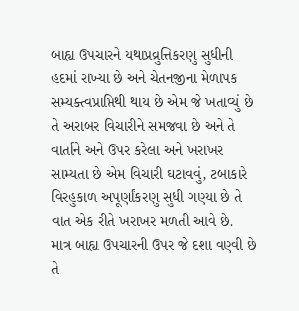બાહ્ય ઉપચારને યથાપ્રવ્રુત્તિકરણુ સુધીની હદમાં રાખ્યા છે અને ચેતનજીના મેળાપક સમ્યક્ત્વપ્રાપ્તિથી થાય છે એમ જે ખતાવ્યું છે તે અરાબર વિચારીને સમજવા છે અને તે વાર્તાને અને ઉપર કરેલા અને ખરાખર સામ્યતા છે એમ વિચારી ઘટાવવું, ટબાકારે વિરહુકાળ અપૂર્ણાંકરણુ સુધી ગણ્યા છે તે વાત એક રીતે ખરાખર મળતી આવે છે. માત્ર બાહ્ય ઉપચારની ઉપર જે દશા વણ્વી છે તે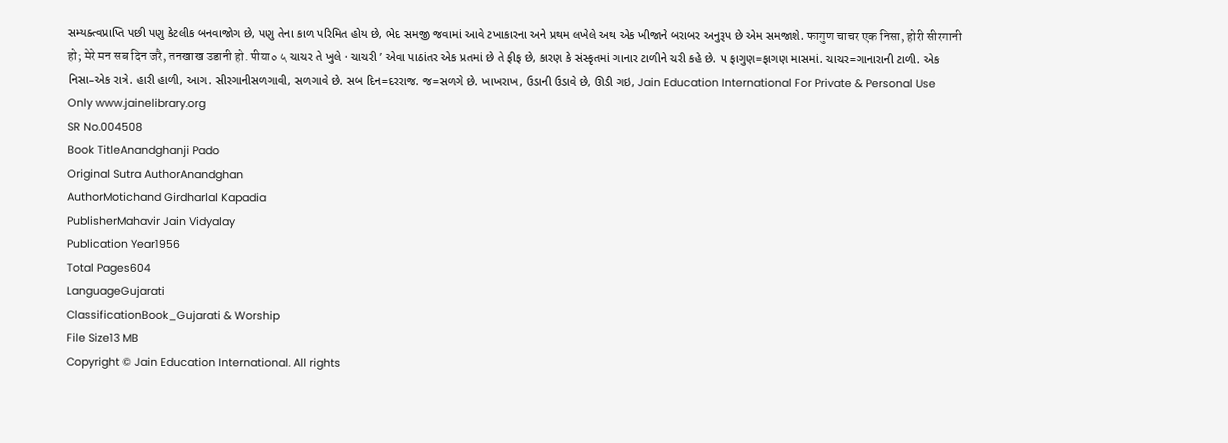સમ્યક્ત્વપ્રાપ્તિ પછી પણુ કેટલીક બનવાજોગ છે, પણુ તેના કાળ પરિમિત હોય છે, ભેદ સમજી જવામાં આવે ટખાકારના અને પ્રથમ લખેલે અથ એક ખીજાને બરાબર અનુરૂપ છે એમ સમજાશે. फागुण चाचर एक निसा, होरी सीरगानी हो; मेरे मन सब दिन जरै, तनखाख उडानी हो. पीया० ५ ચાચર તે ખુલે · ચાચરી ’ એવા પાઠાંતર એક પ્રતમાં છે તે ફીફ છે, કારણ કે સંસ્કૃતમાં ગાનાર ટાળીને ચરી કહે છે. ૫ ફાગુણ=ફાગણ માસમાં. ચાચર=ગાનારાની ટાળી. એક નિસા–એક રાત્રે. હારી હાળી, આગ. સીરગાનીસળગાવી, સળગાવે છે. સબ દિન=દરરાજ. જ=સળગે છે. ખાખરાખ, ઉડાની ઉડાવે છે, ઊડી ગઇ, Jain Education International For Private & Personal Use Only www.jainelibrary.org
SR No.004508
Book TitleAnandghanji Pado
Original Sutra AuthorAnandghan
AuthorMotichand Girdharlal Kapadia
PublisherMahavir Jain Vidyalay
Publication Year1956
Total Pages604
LanguageGujarati
ClassificationBook_Gujarati & Worship
File Size13 MB
Copyright © Jain Education International. All rights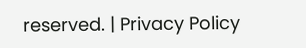reserved. | Privacy Policy